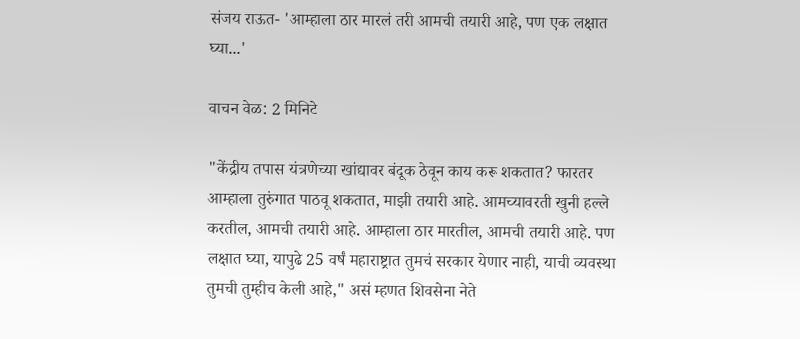संजय राऊत- 'आम्हाला ठार मारलं तरी आमची तयारी आहे, पण एक लक्षात घ्या...'

वाचन वेळ: 2 मिनिटे

"केंद्रीय तपास यंत्रणेच्या खांद्यावर बंदूक ठेवून काय करू शकतात? फारतर आम्हाला तुरुंगात पाठवू शकतात, माझी तयारी आहे. आमच्यावरती खुनी हल्ले करतील, आमची तयारी आहे. आम्हाला ठार मारतील, आमची तयारी आहे. पण लक्षात घ्या, यापुढे 25 वर्षं महाराष्ट्रात तुमचं सरकार येणार नाही, याची व्यवस्था तुमची तुम्हीच केली आहे," असं म्हणत शिवसेना नेते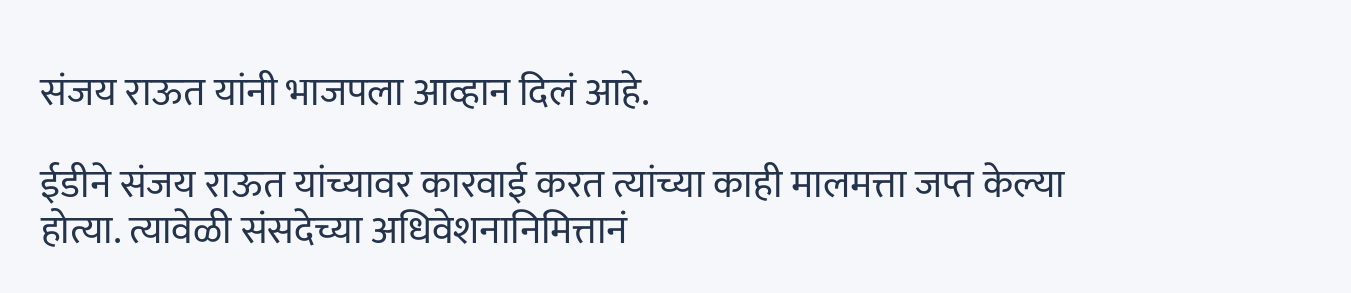संजय राऊत यांनी भाजपला आव्हान दिलं आहे.

ईडीने संजय राऊत यांच्यावर कारवाई करत त्यांच्या काही मालमत्ता जप्त केल्या होत्या. त्यावेळी संसदेच्या अधिवेशनानिमित्तानं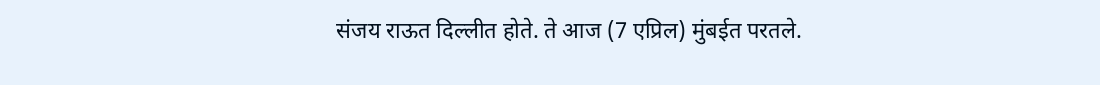संजय राऊत दिल्लीत होते. ते आज (7 एप्रिल) मुंबईत परतले.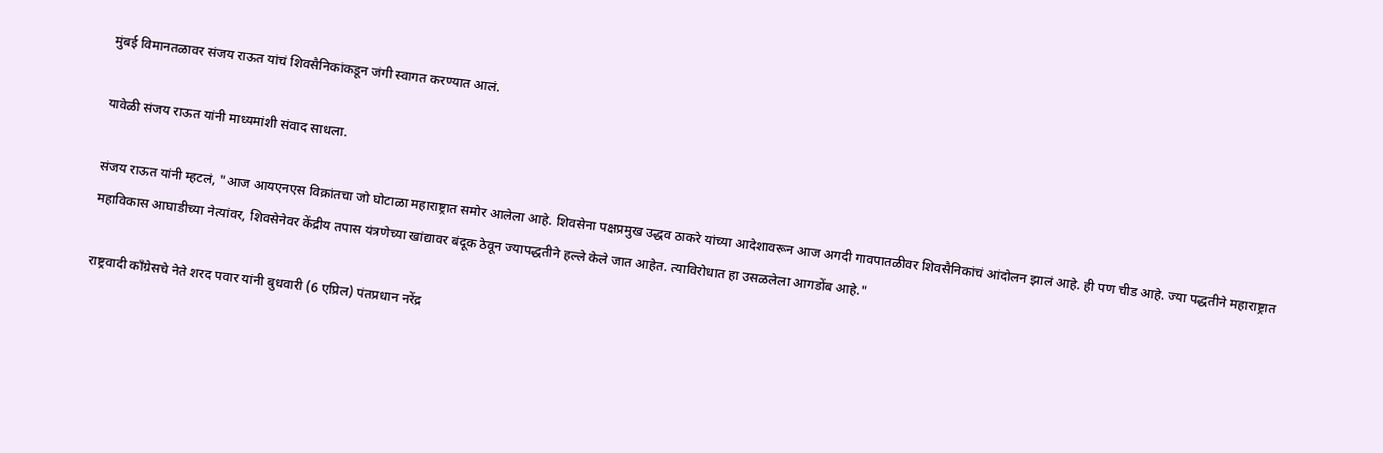मुंबई विमानतळावर संजय राऊत यांचं शिवसैनिकांकडून जंगी स्वागत करण्यात आलं.

यावेळी संजय राऊत यांनी माध्यमांशी संवाद साधला.

संजय राऊत यांनी म्हटलं, "आज आयएनएस विक्रांतचा जो घोटाळा महाराष्ट्रात समोर आलेला आहे. शिवसेना पक्षप्रमुख उद्धव ठाकरे यांच्या आदेशावरून आज अगदी गावपातळीवर शिवसैनिकांचं आंदोलन झालं आहे. ही पण चीड आहे. ज्या पद्धतीने महाराष्ट्रात महाविकास आघाडीच्या नेत्यांवर, शिवसेनेवर केंद्रीय तपास यंत्रणेच्या खांद्यावर बंदूक ठेवून ज्यापद्धतीने हल्ले केले जात आहेत. त्याविरोधात हा उसळलेला आगडोंब आहे."

राष्ट्रवादी काँग्रेसचे नेते शरद पवार यांनी बुधवारी (6 एप्रिल) पंतप्रधान नरेंद्र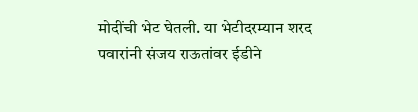मोदींची भेट घेतली. या भेटीदरम्यान शरद पवारांनी संजय राऊतांवर ईडीने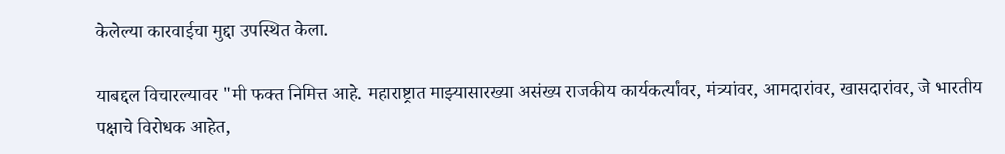केलेल्या कारवाईचा मुद्दा उपस्थित केला.

याबद्दल विचारल्यावर "मी फक्त निमित्त आहे. महाराष्ट्रात माझ्यासारख्या असंख्य राजकीय कार्यकर्त्यांवर, मंत्र्यांवर, आमदारांवर, खासदारांवर, जे भारतीय पक्षाचे विरोधक आहेत,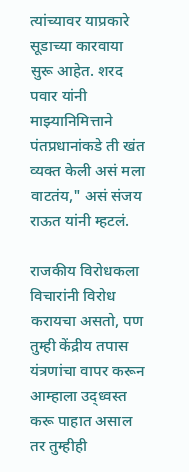त्यांच्यावर याप्रकारे सूडाच्या कारवाया सुरू आहेत. शरद पवार यांनी माझ्यानिमित्ताने पंतप्रधानांकडे ती खंत व्यक्त केली असं मला वाटतंय," असं संजय राऊत यांनी म्हटलं.

राजकीय विरोधकला विचारांनी विरोध करायचा असतो, पण तुम्ही केंद्रीय तपास यंत्रणांचा वापर करून आम्हाला उद्ध्वस्त करू पाहात असाल तर तुम्हीही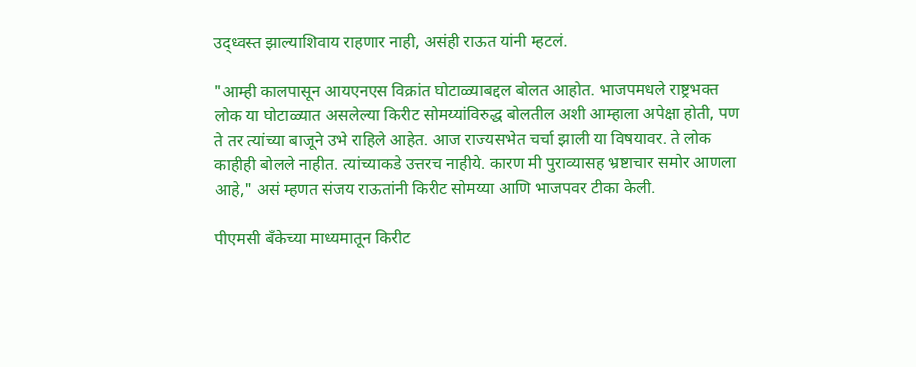उद्ध्वस्त झाल्याशिवाय राहणार नाही, असंही राऊत यांनी म्हटलं.

"आम्ही कालपासून आयएनएस विक्रांत घोटाळ्याबद्दल बोलत आहोत. भाजपमधले राष्ट्रभक्त लोक या घोटाळ्यात असलेल्या किरीट सोमय्यांविरुद्ध बोलतील अशी आम्हाला अपेक्षा होती, पण ते तर त्यांच्या बाजूने उभे राहिले आहेत. आज राज्यसभेत चर्चा झाली या विषयावर. ते लोक काहीही बोलले नाहीत. त्यांच्याकडे उत्तरच नाहीये. कारण मी पुराव्यासह भ्रष्टाचार समोर आणला आहे," असं म्हणत संजय राऊतांनी किरीट सोमय्या आणि भाजपवर टीका केली.

पीएमसी बँकेच्या माध्यमातून किरीट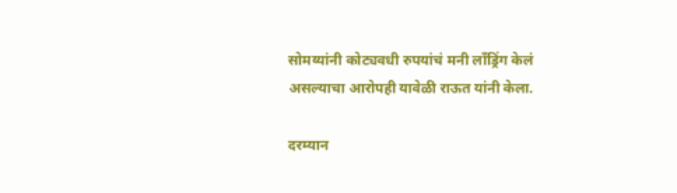सोमय्यांनी कोट्यवधी रुपयांचं मनी लाँड्रिंग केलं असल्याचा आरोपही यावेळी राऊत यांनी केला.

दरम्यान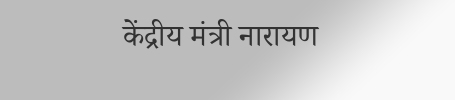केंद्रीय मंत्री नारायण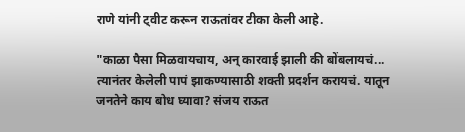राणे यांनी ट्वीट करून राऊतांवर टीका केली आहे.

"काळा पैसा मिळवायचाय, अन् कारवाई झाली की बोंबलायचं... त्यानंतर केलेली पापं झाकण्यासाठी शक्ती प्रदर्शन करायचं. यातून जनतेने काय बोध घ्यावा? संजय राऊत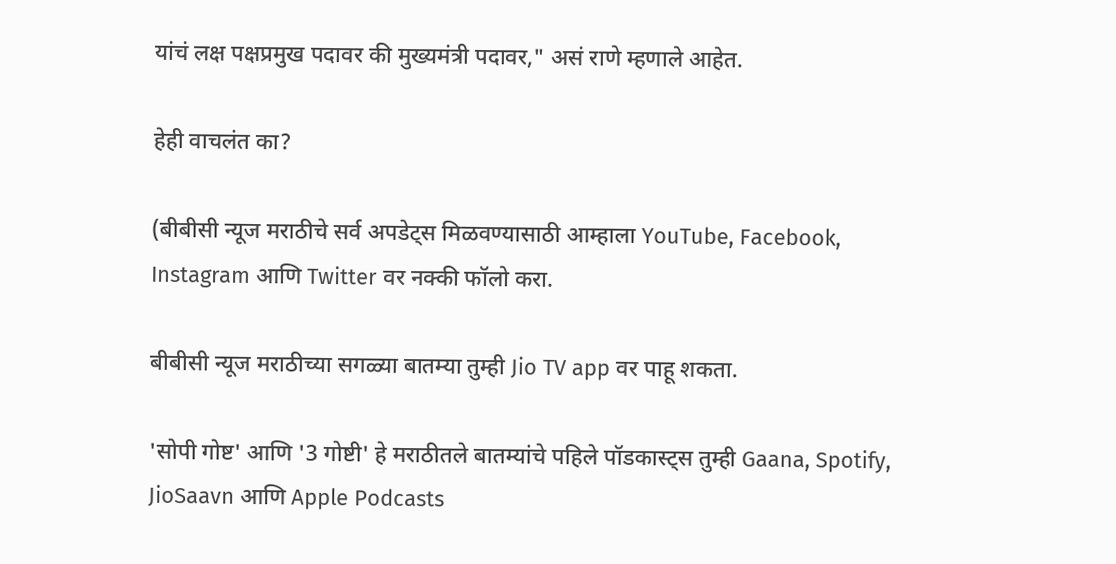यांचं लक्ष पक्षप्रमुख पदावर की मुख्यमंत्री पदावर," असं राणे म्हणाले आहेत.

हेही वाचलंत का?

(बीबीसी न्यूज मराठीचे सर्व अपडेट्स मिळवण्यासाठी आम्हाला YouTube, Facebook, Instagram आणि Twitter वर नक्की फॉलो करा.

बीबीसी न्यूज मराठीच्या सगळ्या बातम्या तुम्ही Jio TV app वर पाहू शकता.

'सोपी गोष्ट' आणि '3 गोष्टी' हे मराठीतले बातम्यांचे पहिले पॉडकास्ट्स तुम्ही Gaana, Spotify, JioSaavn आणि Apple Podcasts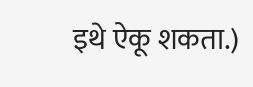इथे ऐकू शकता.)